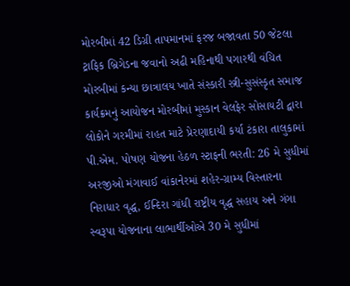મોરબીમાં 42 ડિગ્રી તાપમાનમાં ફરજ બજાવતા 50 જેટલા ટ્રાફિક બ્રિગેડના જવાનો અઢી મહિનાથી પગારથી વંચિત મોરબીમાં કન્યા છાત્રાલય ખાતે સંસ્કારી સ્ત્રી-સુસંસ્કૃત સમાજ કાર્યક્રમનું આયોજન મોરબીમાં મુસ્કાન વેલફેર સોસાયટી દ્વારા લોકોને ગરમીમાં રાહત માટે પ્રેરણાદાયી કર્યા ટંકારા તાલુકામાં પી.એમ. પોષણ યોજના હેઠળ સ્ટાફની ભરતી: 26 મે સુધીમાં અરજીઓ મંગાવાઈ વાંકાનેરમાં શહેર-ગ્રામ્ય વિસ્તારના નિરાધાર વૃદ્ધ, ઈન્દિરા ગાંધી રાષ્ટ્રીય વૃદ્ધ સહાય અને ગંગા સ્વરૂપા યોજનાના લાભાર્થીઓએ 30 મે સુધીમાં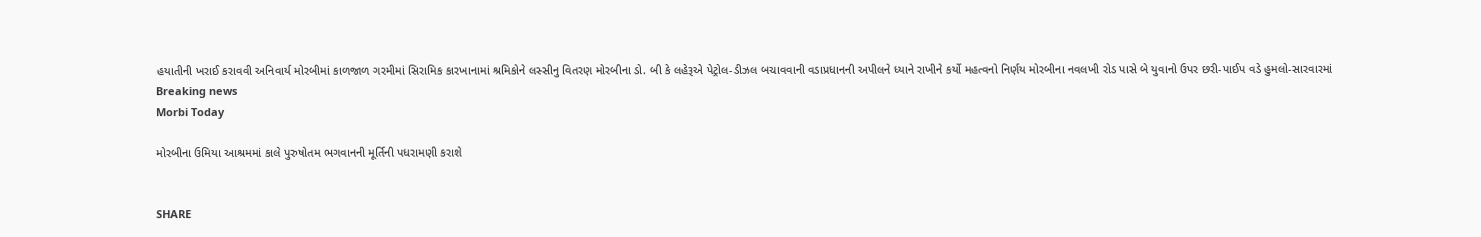હયાતીની ખરાઈ કરાવવી અનિવાર્ય મોરબીમાં કાળજાળ ગરમીમાં સિરામિક કારખાનામાં શ્રમિકોને લસ્સીનુ વિતરણ મોરબીના ડો. બી કે લહેરૂએ પેટ્રોલ-ડીઝલ બચાવવાની વડાપ્રધાનની અપીલને ધ્યાને રાખીને કર્યો મહત્વનો નિર્ણય મોરબીના નવલખી રોડ પાસે બે યુવાનો ઉપર છરી-પાઈપ વડે હુમલો-સારવારમાં
Breaking news
Morbi Today

મોરબીના ઉમિયા આશ્રમમાં કાલે પુરુષોતમ ભગવાનની મૂર્તિની પધરામણી કરાશે


SHARE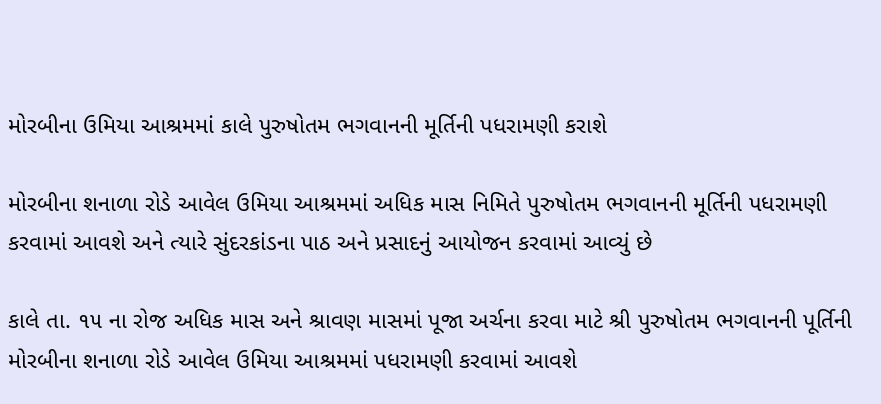મોરબીના ઉમિયા આશ્રમમાં કાલે પુરુષોતમ ભગવાનની મૂર્તિની પધરામણી કરાશે

મોરબીના શનાળા રોડે આવેલ ઉમિયા આશ્રમમાં અધિક માસ નિમિતે પુરુષોતમ ભગવાનની મૂર્તિની પધરામણી કરવામાં આવશે અને ત્યારે સુંદરકાંડના પાઠ અને પ્રસાદનું આયોજન કરવામાં આવ્યું છે

કાલે તા. ૧૫ ના રોજ અધિક માસ અને શ્રાવણ માસમાં પૂજા અર્ચના કરવા માટે શ્રી પુરુષોતમ ભગવાનની પૂર્તિની મોરબીના શનાળા રોડે આવેલ ઉમિયા આશ્રમમાં પધરામણી કરવામાં આવશે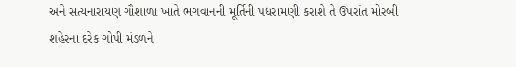અને સત્યનારાયણ ગૌશાળા ખાતે ભગવાનની મૂર્તિની પધરામણી કરાશે તે ઉપરાંત મોરબી શહેરના દરેક ગોપી મંડળને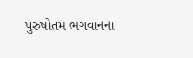પુરુષોતમ ભગવાનના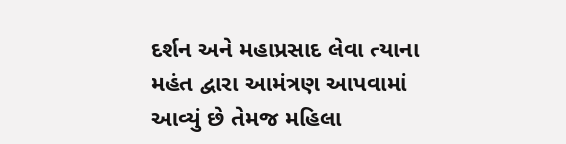દર્શન અને મહાપ્રસાદ લેવા ત્યાના મહંત દ્વારા આમંત્રણ આપવામાં આવ્યું છે તેમજ મહિલા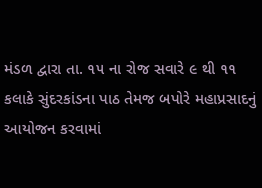મંડળ દ્વારા તા. ૧૫ ના રોજ સવારે ૯ થી ૧૧ કલાકે સુંદરકાંડના પાઠ તેમજ બપોરે મહાપ્રસાદનું આયોજન કરવામાં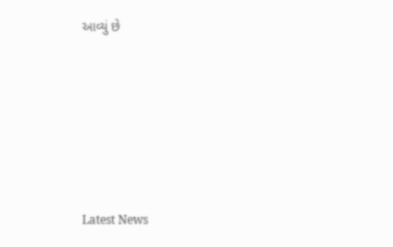આવ્યું છે






Latest News